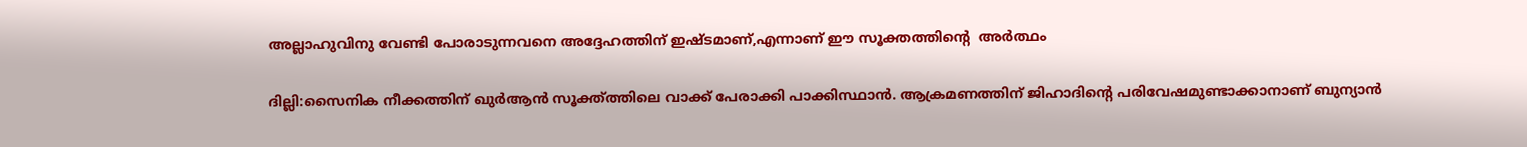അല്ലാഹുവിനു വേണ്ടി പോരാടുന്നവനെ അദ്ദേഹത്തിന് ഇഷ്ടമാണ്,എന്നാണ് ഈ സൂക്തത്തിന്‍റെ  അർത്ഥം

ദില്ലി:സൈനിക നീക്കത്തിന് ഖുർആൻ സൂക്ത്ത്തിലെ വാക്ക് പേരാക്കി പാക്കിസ്ഥാൻ. ആക്രമണത്തിന് ജിഹാദിന്‍റെ പരിവേഷമുണ്ടാക്കാനാണ് ബുന്യാൻ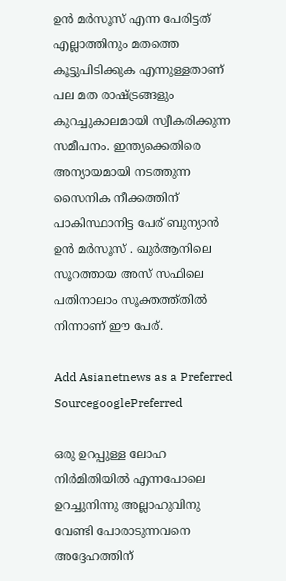ഉൻ മർസൂസ് എന്ന പേരിട്ടത് എല്ലാത്തിനും മതത്തെ കൂട്ടുപിടിക്കുക എന്നുള്ളതാണ് പല മത രാഷ്ട്രങ്ങളും കുറച്ചുകാലമായി സ്വീകരിക്കുന്ന സമീപനം. ഇന്ത്യക്കെതിരെ അന്യായമായി നടത്തുന്ന സൈനിക നീക്കത്തിന് പാകിസ്ഥാനിട്ട പേര് ബുന്യാൻ ഉൻ മർസൂസ് . ഖുർആനിലെ സൂറത്തായ അസ് സഫിലെ പതിനാലാം സൂക്തത്ത്തിൽ നിന്നാണ് ഈ പേര്.

Add Asianetnews as a Preferred SourcegooglePreferred

ഒരു ഉറപ്പുള്ള ലോഹ നിർമിതിയിൽ എന്നപോലെ ഉറച്ചുനിന്നു അല്ലാഹുവിനു വേണ്ടി പോരാടുന്നവനെ അദ്ദേഹത്തിന്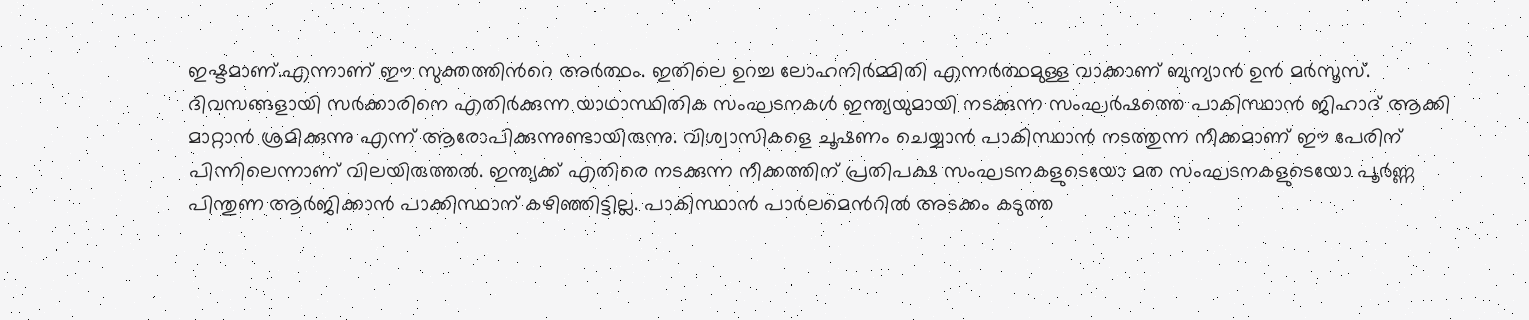ഇഷ്ടമാണ്.എന്നാണ് ഈ സുക്തത്തിന്‍റെ അർത്ഥം. ഇതിലെ ഉറച്ച ലോഹനിർമ്മിതി എന്നർത്ഥമുള്ള വാക്കാണ് ബുന്യാൻ ഉൻ മർസൂസ്. ദിവസങ്ങളായി സർക്കാരിനെ എതിർക്കുന്ന യാഥാസ്ഥിതിക സംഘടനകൾ ഇന്ത്യയുമായി നടക്കുന്ന സംഘർഷത്തെ പാകിസ്ഥാൻ ജിഹാദ് ആക്കി മാറ്റാൻ ശ്രമിക്കുന്നു എന്ന് ആരോപിക്കുന്നുണ്ടായിരുന്നു. വിശ്വാസികളെ ചൂഷണം ചെയ്യാൻ പാകിസ്ഥാൻ നടത്തുന്ന നീക്കമാണ് ഈ പേരിന് പിന്നിലെന്നാണ് വിലയിരുത്തൽ. ഇന്ത്യക്ക് എതിരെ നടക്കുന്ന നീക്കത്തിന് പ്രതിപക്ഷ സംഘടനകളുടെയോ മത സംഘടനകളുടെയോ പൂർണ്ണ പിന്തുണ ആർജിക്കാൻ പാക്കിസ്ഥാന് കഴിഞ്ഞിട്ടില്ല. പാകിസ്ഥാൻ പാർലമെന്‍റില്‍ അടക്കം കടുത്ത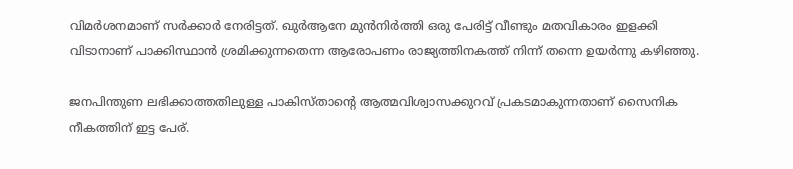വിമർശനമാണ് സർക്കാർ നേരിട്ടത്. ഖുർആനേ മുൻനിർത്തി ഒരു പേരിട്ട് വീണ്ടും മതവികാരം ഇളക്കി വിടാനാണ് പാക്കിസ്ഥാൻ ശ്രമിക്കുന്നതെന്ന ആരോപണം രാജ്യത്തിനകത്ത് നിന്ന് തന്നെ ഉയർന്നു കഴിഞ്ഞു.

ജനപിന്തുണ ലഭിക്കാത്തതിലുള്ള പാകിസ്താന്‍റെ ആത്മവിശ്വാസക്കുറവ് പ്രകടമാകുന്നതാണ് സൈനിക നീകത്തിന് ഇട്ട പേര്.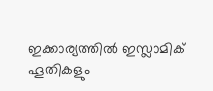ഇക്കാര്യത്തിൽ ഇസ്ലാമിക് ഹൂതികളും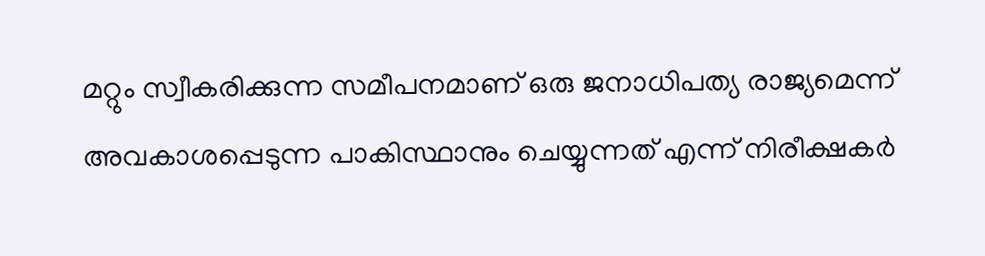മറ്റും സ്വീകരിക്കുന്ന സമീപനമാണ് ഒരു ജനാധിപത്യ രാജ്യമെന്ന് അവകാശപ്പെടുന്ന പാകിസ്ഥാനും ചെയ്യുന്നത് എന്ന് നിരീക്ഷകർ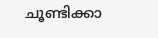ചൂണ്ടിക്കാ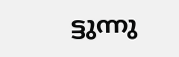ട്ടുന്നു